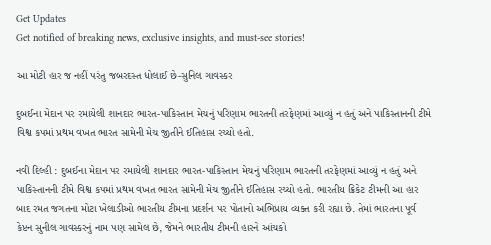Get Updates
Get notified of breaking news, exclusive insights, and must-see stories!

આ મોટી હાર જ નહીં પરંતુ જબરદસ્ત ધોલાઈ છે-સુનિલ ગાવસ્કર

દુબઈના મેદાન પર રમાયેલી શાનદાર ભારત-પાકિસ્તાન મેચનું પરિણામ ભારતની તરફેણમાં આવ્યું ન હતું અને પાકિસ્તાનની ટીમે વિશ્વ કપમાં પ્રથમ વખત ભારત સામેની મેચ જીતીને ઈતિહાસ રચ્યો હતો.

નવી દિલ્હી : દુબઈના મેદાન પર રમાયેલી શાનદાર ભારત-પાકિસ્તાન મેચનું પરિણામ ભારતની તરફેણમાં આવ્યું ન હતું અને પાકિસ્તાનની ટીમે વિશ્વ કપમાં પ્રથમ વખત ભારત સામેની મેચ જીતીને ઈતિહાસ રચ્યો હતો. ભારતીય ક્રિકેટ ટીમની આ હાર બાદ રમત જગતના મોટા ખેલાડીઓ ભારતીય ટીમના પ્રદર્શન પર પોતાનો અભિપ્રાય વ્યક્ત કરી રહ્યા છે. તેમાં ભારતના પૂર્વ કેપ્ટન સુનીલ ગાવસ્કરનું નામ પણ સામેલ છે, જેમને ભારતીય ટીમની હારને આંચકો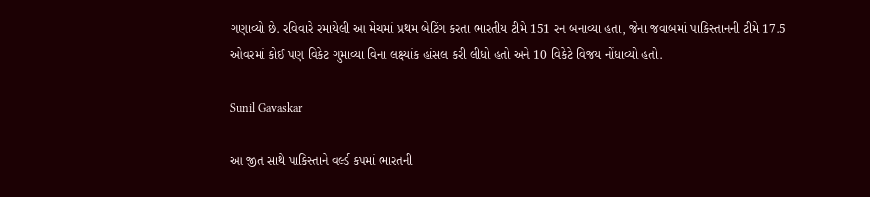ગણાવ્યો છે. રવિવારે રમાયેલી આ મેચમાં પ્રથમ બેટિંગ કરતા ભારતીય ટીમે 151 રન બનાવ્યા હતા, જેના જવાબમાં પાકિસ્તાનની ટીમે 17.5 ઓવરમાં કોઈ પણ વિકેટ ગુમાવ્યા વિના લક્ષ્યાંક હાંસલ કરી લીધો હતો અને 10 વિકેટે વિજય નોંધાવ્યો હતો.

Sunil Gavaskar

આ જીત સાથે પાકિસ્તાને વર્લ્ડ કપમાં ભારતની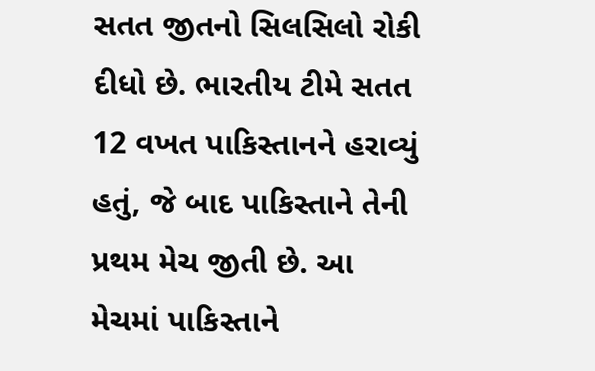સતત જીતનો સિલસિલો રોકી દીધો છે. ભારતીય ટીમે સતત 12 વખત પાકિસ્તાનને હરાવ્યું હતું, જે બાદ પાકિસ્તાને તેની પ્રથમ મેચ જીતી છે. આ મેચમાં પાકિસ્તાને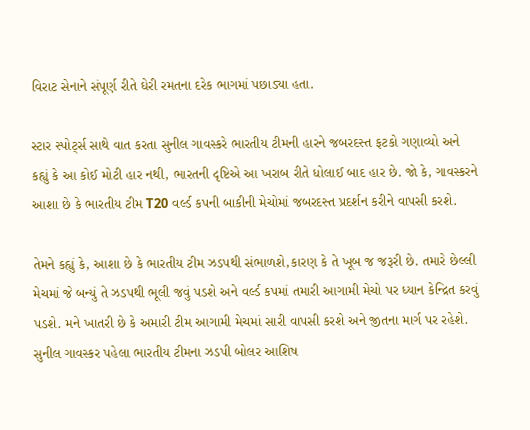વિરાટ સેનાને સંપૂર્ણ રીતે ઘેરી રમતના દરેક ભાગમાં પછાડ્યા હતા.

સ્ટાર સ્પોર્ટ્સ સાથે વાત કરતા સુનીલ ગાવસ્કરે ભારતીય ટીમની હારને જબરદસ્ત ફટકો ગણાવ્યો અને કહ્યું કે આ કોઈ મોટી હાર નથી, ભારતની દૃષ્ટિએ આ ખરાબ રીતે ધોલાઈ બાદ હાર છે. જો કે, ગાવસ્કરને આશા છે કે ભારતીય ટીમ T20 વર્લ્ડ કપની બાકીની મેચોમાં જબરદસ્ત પ્રદર્શન કરીને વાપસી કરશે.

તેમને કહ્યું કે, આશા છે કે ભારતીય ટીમ ઝડપથી સંભાળશે,કારણ કે તે ખૂબ જ જરૂરી છે. તમારે છેલ્લી મેચમાં જે બન્યું તે ઝડપથી ભૂલી જવું પડશે અને વર્લ્ડ કપમાં તમારી આગામી મેચો પર ધ્યાન કેન્દ્રિત કરવું પડશે. મને ખાતરી છે કે અમારી ટીમ આગામી મેચમાં સારી વાપસી કરશે અને જીતના માર્ગ પર રહેશે.
સુનીલ ગાવસ્કર પહેલા ભારતીય ટીમના ઝડપી બોલર આશિષ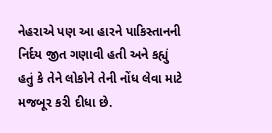નેહરાએ પણ આ હારને પાકિસ્તાનની નિર્દય જીત ગણાવી હતી અને કહ્યું હતું કે તેને લોકોને તેની નોંધ લેવા માટે મજબૂર કરી દીધા છે.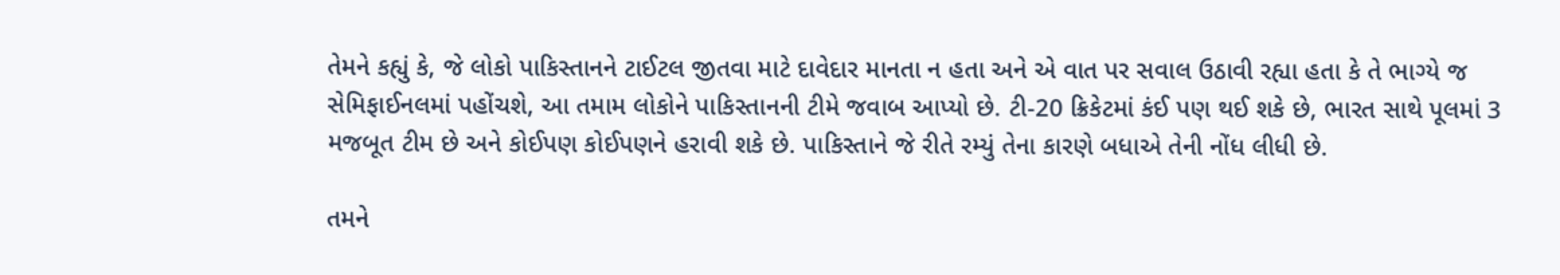તેમને કહ્યું કે, જે લોકો પાકિસ્તાનને ટાઈટલ જીતવા માટે દાવેદાર માનતા ન હતા અને એ વાત પર સવાલ ઉઠાવી રહ્યા હતા કે તે ભાગ્યે જ સેમિફાઈનલમાં પહોંચશે, આ તમામ લોકોને પાકિસ્તાનની ટીમે જવાબ આપ્યો છે. ટી-20 ક્રિકેટમાં કંઈ પણ થઈ શકે છે, ભારત સાથે પૂલમાં 3 મજબૂત ટીમ છે અને કોઈપણ કોઈપણને હરાવી શકે છે. પાકિસ્તાને જે રીતે રમ્યું તેના કારણે બધાએ તેની નોંધ લીધી છે.

તમને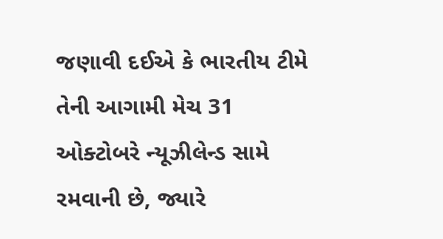જણાવી દઈએ કે ભારતીય ટીમે તેની આગામી મેચ 31 ઓક્ટોબરે ન્યૂઝીલેન્ડ સામે રમવાની છે, જ્યારે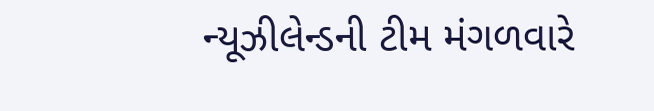ન્યૂઝીલેન્ડની ટીમ મંગળવારે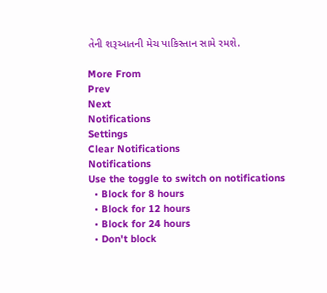તેની શરૂઆતની મેચ પાકિસ્તાન સામે રમશે.

More From
Prev
Next
Notifications
Settings
Clear Notifications
Notifications
Use the toggle to switch on notifications
  • Block for 8 hours
  • Block for 12 hours
  • Block for 24 hours
  • Don't block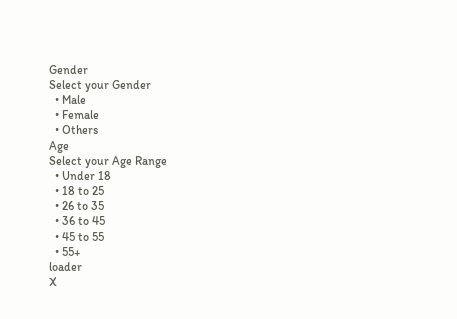Gender
Select your Gender
  • Male
  • Female
  • Others
Age
Select your Age Range
  • Under 18
  • 18 to 25
  • 26 to 35
  • 36 to 45
  • 45 to 55
  • 55+
loader
X